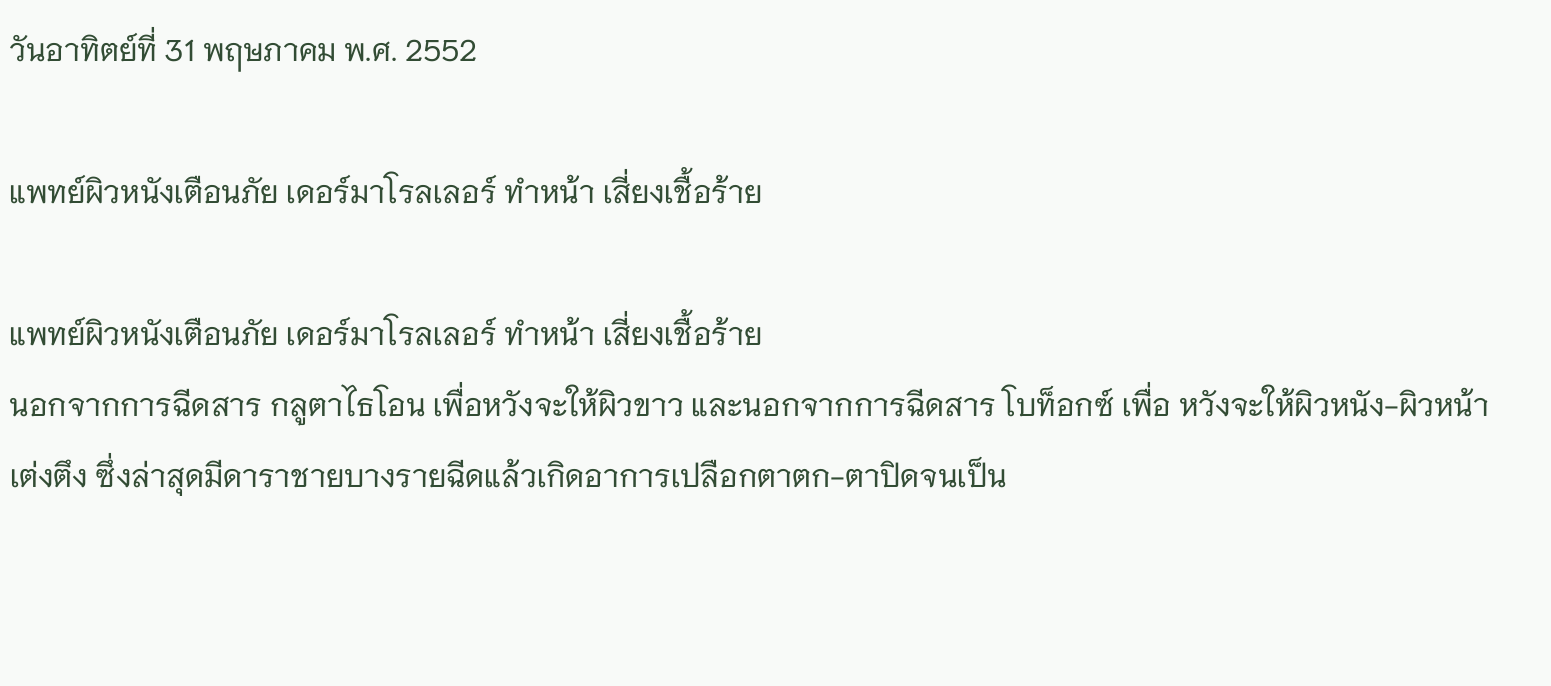วันอาทิตย์ที่ 31 พฤษภาคม พ.ศ. 2552

แพทย์ผิวหนังเตือนภัย เดอร์มาโรลเลอร์ ทำหน้า เสี่ยงเชื้อร้าย

แพทย์ผิวหนังเตือนภัย เดอร์มาโรลเลอร์ ทำหน้า เสี่ยงเชื้อร้าย
นอกจากการฉีดสาร กลูตาไธโอน เพื่อหวังจะให้ผิวขาว และนอกจากการฉีดสาร โบท็อกซ์ เพื่อ หวังจะให้ผิวหนัง-ผิวหน้าเต่งตึง ซึ่งล่าสุดมีดาราชายบางรายฉีดแล้วเกิดอาการเปลือกตาตก-ตาปิดจนเป็น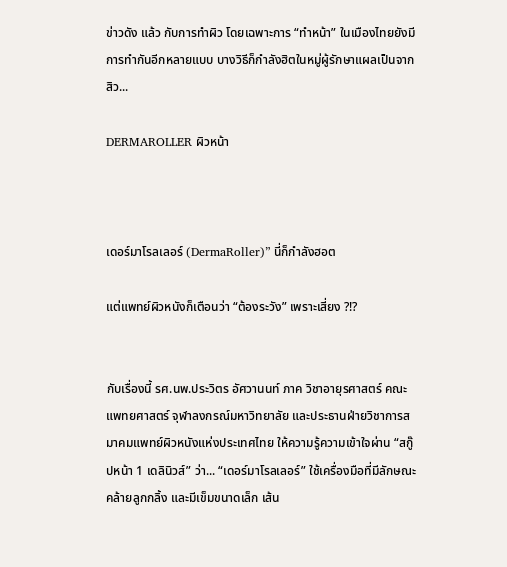ข่าวดัง แล้ว กับการทำผิว โดยเฉพาะการ “ทำหน้า” ในเมืองไทยยังมีการทำกันอีกหลายแบบ บางวิธีก็กำลังฮิตในหมู่ผู้รักษาแผลเป็นจากสิว...

DERMAROLLER ผิวหน้า



เดอร์มาโรลเลอร์ (DermaRoller)” นี่ก็กำลังฮอต

แต่แพทย์ผิวหนังก็เตือนว่า “ต้องระวัง” เพราะเสี่ยง ?!?


กับเรื่องนี้ รศ.นพ.ประวิตร อัศวานนท์ ภาค วิชาอายุรศาสตร์ คณะแพทยศาสตร์ จุฬาลงกรณ์มหาวิทยาลัย และประธานฝ่ายวิชาการสมาคมแพทย์ผิวหนังแห่งประเทศไทย ให้ความรู้ความเข้าใจผ่าน “สกู๊ปหน้า 1 เดลินิวส์” ว่า... “เดอร์มาโรลเลอร์” ใช้เครื่องมือที่มีลักษณะคล้ายลูกกลิ้ง และมีเข็มขนาดเล็ก เส้น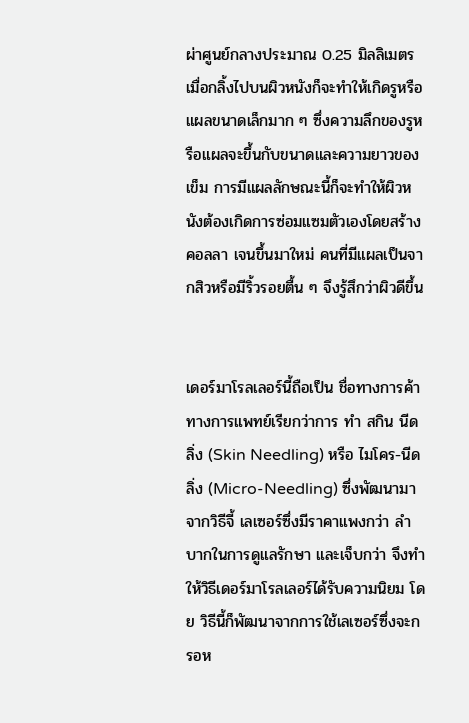ผ่าศูนย์กลางประมาณ 0.25 มิลลิเมตร เมื่อกลิ้งไปบนผิวหนังก็จะทำให้เกิดรูหรือแผลขนาดเล็กมาก ๆ ซึ่งความลึกของรูหรือแผลจะขึ้นกับขนาดและความยาวของเข็ม การมีแผลลักษณะนี้ก็จะทำให้ผิวหนังต้องเกิดการซ่อมแซมตัวเองโดยสร้างคอลลา เจนขึ้นมาใหม่ คนที่มีแผลเป็นจากสิวหรือมีริ้วรอยตื้น ๆ จึงรู้สึกว่าผิวดีขึ้น


เดอร์มาโรลเลอร์นี้ถือเป็น ชื่อทางการค้า ทางการแพทย์เรียกว่าการ ทำ สกิน นีดลิ่ง (Skin Needling) หรือ ไมโคร-นีดลิ่ง (Micro-Needling) ซึ่งพัฒนามาจากวิธีจี้ เลเซอร์ซึ่งมีราคาแพงกว่า ลำบากในการดูแลรักษา และเจ็บกว่า จึงทำให้วิธีเดอร์มาโรลเลอร์ได้รับความนิยม โดย วิธีนี้ก็พัฒนาจากการใช้เลเซอร์ซึ่งจะกรอห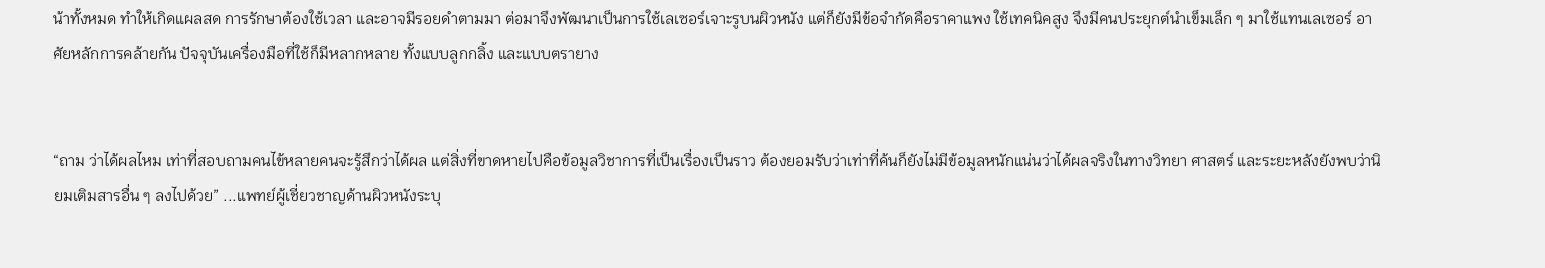น้าทั้งหมด ทำให้เกิดแผลสด การรักษาต้องใช้เวลา และอาจมีรอยดำตามมา ต่อมาจึงพัฒนาเป็นการใช้เลเซอร์เจาะรูบนผิวหนัง แต่ก็ยังมีข้อจำกัดคือราคาแพง ใช้เทคนิคสูง จึงมีคนประยุกต์นำเข็มเล็ก ๆ มาใช้แทนเลเซอร์ อาศัยหลักการคล้ายกัน ปัจจุบันเครื่องมือที่ใช้ก็มีหลากหลาย ทั้งแบบลูกกลิ้ง และแบบตรายาง


“ถาม ว่าได้ผลไหม เท่าที่สอบถามคนไข้หลายคนจะรู้สึกว่าได้ผล แต่สิ่งที่ขาดหายไปคือข้อมูลวิชาการที่เป็นเรื่องเป็นราว ต้องยอมรับว่าเท่าที่ค้นก็ยังไม่มีข้อมูลหนักแน่นว่าได้ผลจริงในทางวิทยา ศาสตร์ และระยะหลังยังพบว่านิยมเติมสารอื่น ๆ ลงไปด้วย” ...แพทย์ผู้เชี่ยวชาญด้านผิวหนังระบุ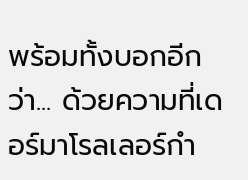พร้อมทั้งบอกอีกว่า... ด้วยความที่เดอร์มาโรลเลอร์กำ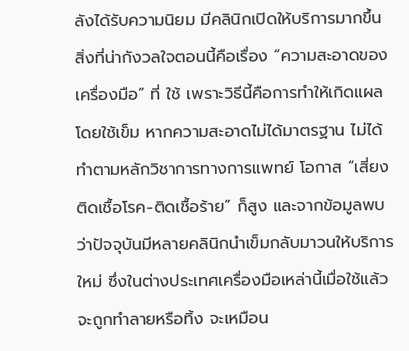ลังได้รับความนิยม มีคลินิกเปิดให้บริการมากขึ้น สิ่งที่น่ากังวลใจตอนนี้คือเรื่อง “ความสะอาดของเครื่องมือ” ที่ ใช้ เพราะวิธีนี้คือการทำให้เกิดแผลโดยใช้เข็ม หากความสะอาดไม่ได้มาตรฐาน ไม่ได้ทำตามหลักวิชาการทางการแพทย์ โอกาส “เสี่ยงติดเชื้อโรค-ติดเชื้อร้าย” ก็สูง และจากข้อมูลพบว่าปัจจุบันมีหลายคลินิกนำเข็มกลับมาวนให้บริการใหม่ ซึ่งในต่างประเทศเครื่องมือเหล่านี้เมื่อใช้แล้วจะถูกทำลายหรือทิ้ง จะเหมือน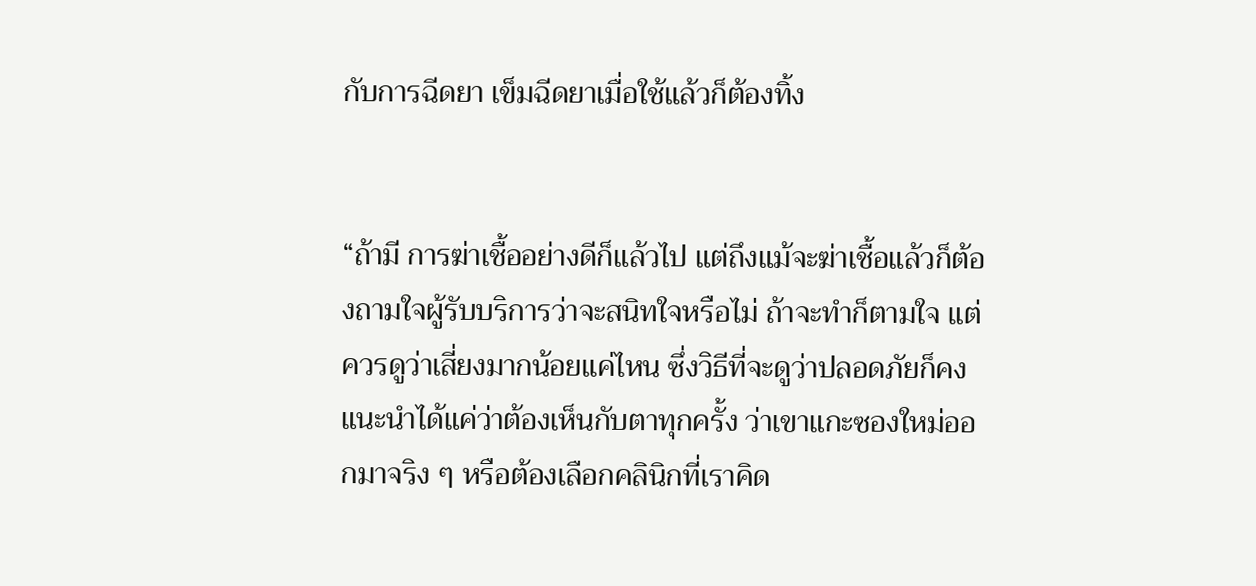กับการฉีดยา เข็มฉีดยาเมื่อใช้แล้วก็ต้องทิ้ง


“ถ้ามี การฆ่าเชื้ออย่างดีก็แล้วไป แต่ถึงแม้จะฆ่าเชื้อแล้วก็ต้องถามใจผู้รับบริการว่าจะสนิทใจหรือไม่ ถ้าจะทำก็ตามใจ แต่ควรดูว่าเสี่ยงมากน้อยแค่ไหน ซึ่งวิธีที่จะดูว่าปลอดภัยก็คงแนะนำได้แค่ว่าต้องเห็นกับตาทุกครั้ง ว่าเขาแกะซองใหม่ออกมาจริง ๆ หรือต้องเลือกคลินิกที่เราคิด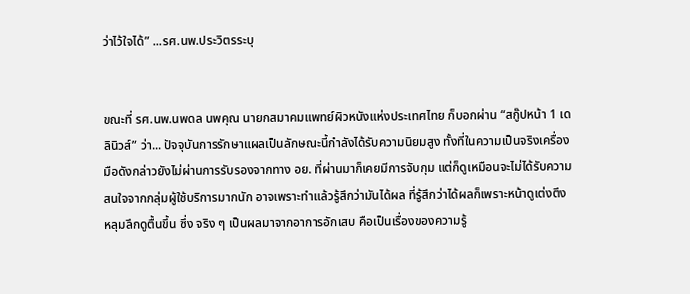ว่าไว้ใจได้” ...รศ.นพ.ประวิตรระบุ


ขณะที่ รศ.นพ.นพดล นพคุณ นายกสมาคมแพทย์ผิวหนังแห่งประเทศไทย ก็บอกผ่าน “สกู๊ปหน้า 1 เดลินิวส์” ว่า... ปัจจุบันการรักษาแผลเป็นลักษณะนี้กำลังได้รับความนิยมสูง ทั้งที่ในความเป็นจริงเครื่องมือดังกล่าวยังไม่ผ่านการรับรองจากทาง อย. ที่ผ่านมาก็เคยมีการจับกุม แต่ก็ดูเหมือนจะไม่ได้รับความสนใจจากกลุ่มผู้ใช้บริการมากนัก อาจเพราะทำแล้วรู้สึกว่ามันได้ผล ที่รู้สึกว่าได้ผลก็เพราะหน้าดูเต่งตึง หลุมลึกดูตื้นขึ้น ซึ่ง จริง ๆ เป็นผลมาจากอาการอักเสบ คือเป็นเรื่องของความรู้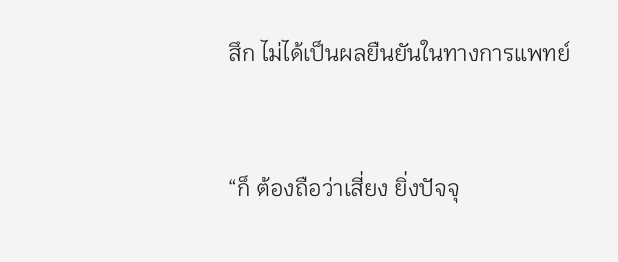สึก ไม่ได้เป็นผลยืนยันในทางการแพทย์


“ก็ ต้องถือว่าเสี่ยง ยิ่งปัจจุ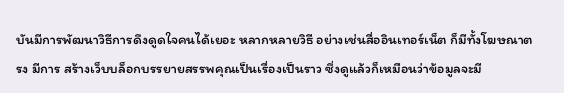บันมีการพัฒนาวิธีการดึงดูดใจคนได้เยอะ หลากหลายวิธี อย่างเช่นสื่ออินเทอร์เน็ต ก็มีทั้งโฆษณาตรง มีการ สร้างเว็บบล็อกบรรยายสรรพคุณเป็นเรื่องเป็นราว ซึ่งดูแล้วก็เหมือนว่าข้อมูลจะมี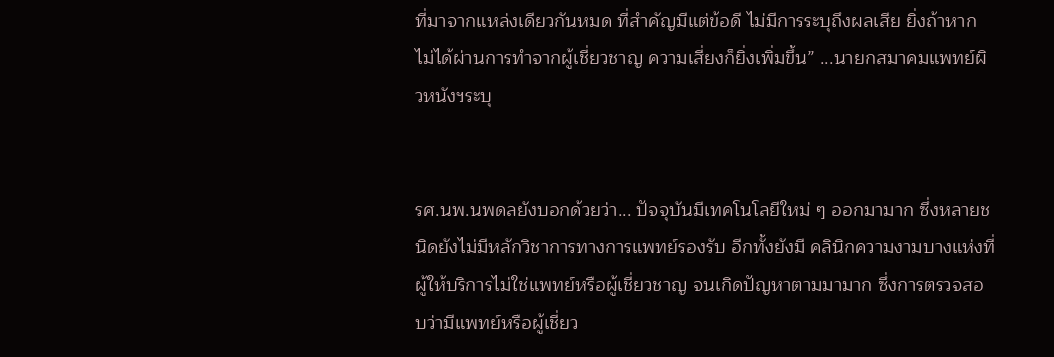ที่มาจากแหล่งเดียวกันหมด ที่สำคัญมีแต่ข้อดี ไม่มีการระบุถึงผลเสีย ยิ่งถ้าหากไม่ได้ผ่านการทำจากผู้เชี่ยวชาญ ความเสี่ยงก็ยิ่งเพิ่มขึ้น” ...นายกสมาคมแพทย์ผิวหนังฯระบุ


รศ.นพ.นพดลยังบอกด้วยว่า... ปัจจุบันมีเทคโนโลยีใหม่ ๆ ออกมามาก ซึ่งหลายชนิดยังไม่มีหลักวิชาการทางการแพทย์รองรับ อีกทั้งยังมี คลินิกความงามบางแห่งที่ผู้ให้บริการไม่ใช่แพทย์หรือผู้เชี่ยวชาญ จนเกิดปัญหาตามมามาก ซึ่งการตรวจสอบว่ามีแพทย์หรือผู้เชี่ยว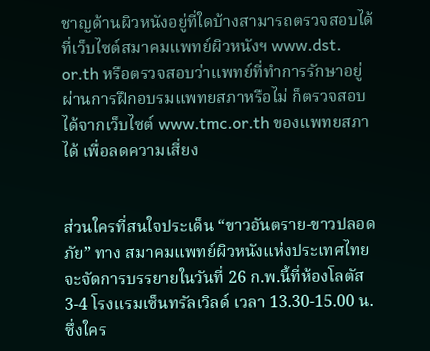ชาญด้านผิวหนังอยู่ที่ใดบ้างสามารถตรวจสอบได้ที่เว็บไซต์สมาคมแพทย์ผิวหนังฯ www.dst. or.th หรือตรวจสอบว่าแพทย์ที่ทำการรักษาอยู่ผ่านการฝึกอบรมแพทยสภาหรือไม่ ก็ตรวจสอบได้จากเว็บไซต์ www.tmc.or.th ของแพทยสภาได้ เพื่อลดความเสี่ยง


ส่วนใครที่สนใจประเด็น “ขาวอันตราย-ขาวปลอดภัย” ทาง สมาคมแพทย์ผิวหนังแห่งประเทศไทยจะจัดการบรรยายในวันที่ 26 ก.พ.นี้ที่ห้องโลตัส 3-4 โรงแรมเซ็นทรัลเวิลด์ เวลา 13.30-15.00 น. ซึ่งใคร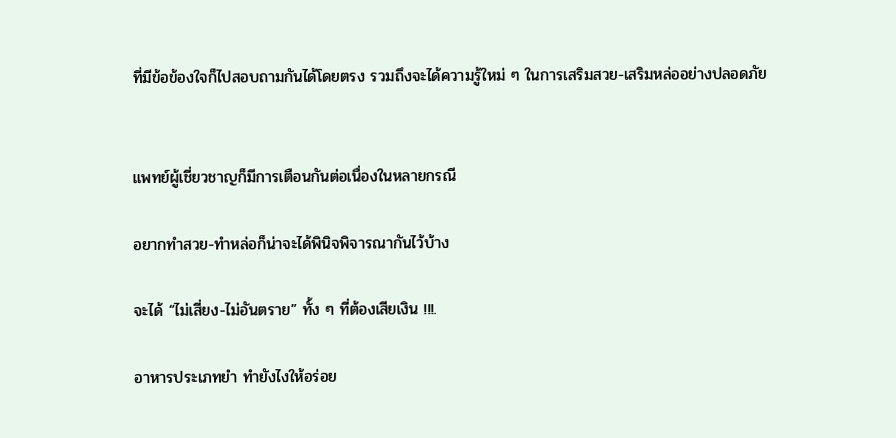ที่มีข้อข้องใจก็ไปสอบถามกันได้โดยตรง รวมถึงจะได้ความรู้ใหม่ ๆ ในการเสริมสวย-เสริมหล่ออย่างปลอดภัย


แพทย์ผู้เชี่ยวชาญก็มีการเตือนกันต่อเนื่องในหลายกรณี

อยากทำสวย-ทำหล่อก็น่าจะได้พินิจพิจารณากันไว้บ้าง

จะได้ “ไม่เสี่ยง-ไม่อันตราย” ทั้ง ๆ ที่ต้องเสียเงิน !!!.

อาหารประเภทยำ ทำยังไงให้อร่อย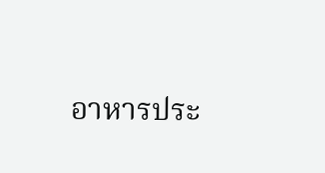อาหารประ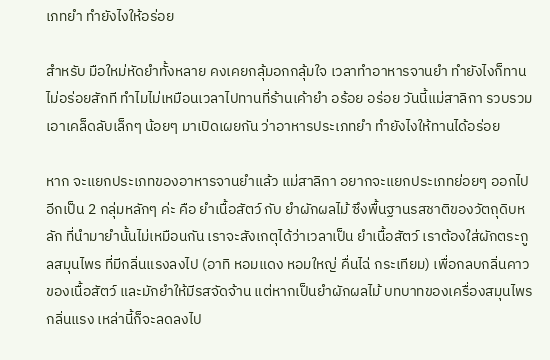เภทยำ ทำยังไงให้อร่อย

สำหรับ มือใหม่หัดยำทั้งหลาย คงเคยกลุ้มอกกลุ้มใจ เวลาทำอาหารจานยำ ทำยังไงก็ทานไม่อร่อยสักที ทำไมไม่เหมือนเวลาไปทานที่ร้านเค้ายำ อร้อย อร่อย วันนี้แม่สาลิกา รวบรวมเอาเคล็ดลับเล็กๆ น้อยๆ มาเปิดเผยกัน ว่าอาหารประเภทยำ ทำยังไงให้ทานได้อร่อย

หาก จะแยกประเภทของอาหารจานยำแล้ว แม่สาลิกา อยากจะแยกประเภทย่อยๆ ออกไปอีกเป็น 2 กลุ่มหลักๆ ค่ะ คือ ยำเนื้อสัตว์ กับ ยำผักผลไม้ ซึงพื้นฐานรสชาติของวัตถุดิบหลัก ที่นำมายำนั้นไม่เหมือนกัน เราจะสังเกตุได้ว่าเวลาเป็น ยำเนื้อสัตว์ เราต้องใส่ผักตระกูลสมุนไพร ที่มีกลิ่นแรงลงไป (อาทิ หอมแดง หอมใหญ่ คื่นไฉ่ กระเทียม) เพื่อกลบกลิ่นคาวของเนื้อสัตว์ และมักยำให้มีรสจัดจ้าน แต่หากเป็นยำผักผลไม้ บทบาทของเครื่องสมุนไพรกลิ่นแรง เหล่านี้ก็จะลดลงไป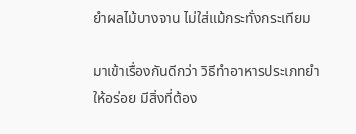ยำผลไม้บางจาน ไม่ใส่แม้กระทั่งกระเทียม

มาเข้าเรื่องกันดีกว่า วิธีทำอาหารประเภทยำให้อร่อย มีสิ่งที่ต้อง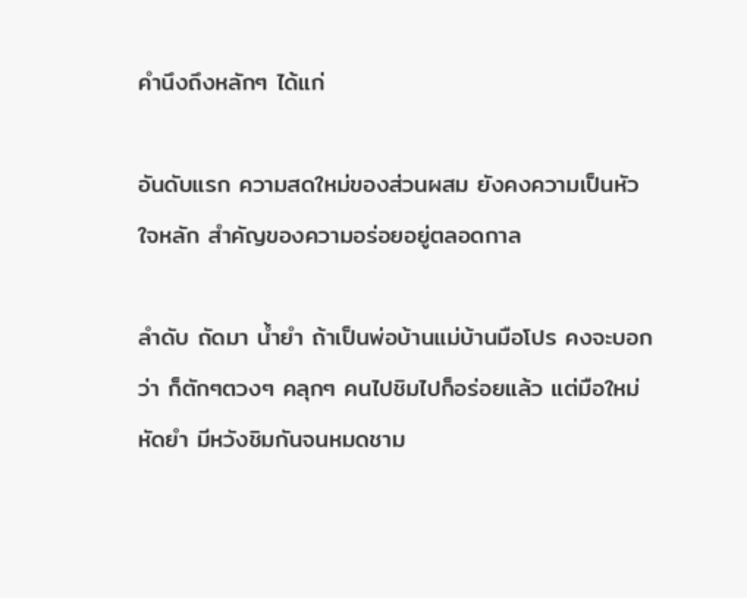คำนึงถึงหลักๆ ได้แก่

อันดับแรก ความสดใหม่ของส่วนผสม ยังคงความเป็นหัวใจหลัก สำคัญของความอร่อยอยู่ตลอดกาล

ลำดับ ถัดมา น้ำยำ ถ้าเป็นพ่อบ้านแม่บ้านมือโปร คงจะบอกว่า ก็ตักๆตวงๆ คลุกๆ คนไปชิมไปก็อร่อยแล้ว แต่มือใหม่หัดยำ มีหวังชิมกันจนหมดชาม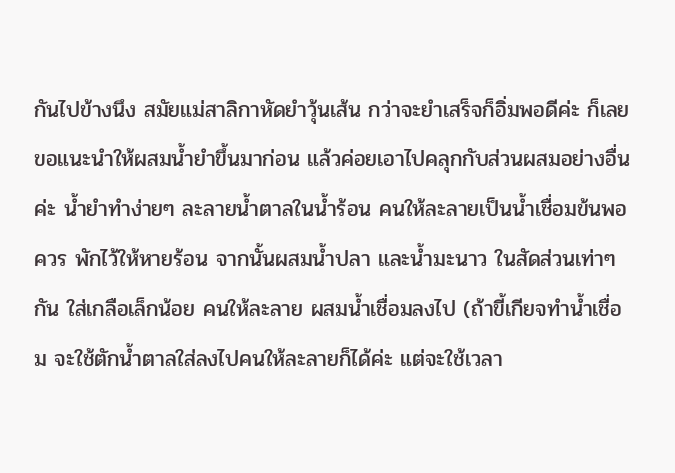กันไปข้างนึง สมัยแม่สาลิกาหัดยำวุ้นเส้น กว่าจะยำเสร็จก็อิ่มพอดีค่ะ ก็เลยขอแนะนำให้ผสมน้ำยำขึ้นมาก่อน แล้วค่อยเอาไปคลุกกับส่วนผสมอย่างอื่นค่ะ น้ำยำทำง่ายๆ ละลายน้ำตาลในน้ำร้อน คนให้ละลายเป็นน้ำเชื่อมข้นพอควร พักไว้ให้หายร้อน จากนั้นผสมน้ำปลา และน้ำมะนาว ในสัดส่วนเท่าๆกัน ใส่เกลือเล็กน้อย คนให้ละลาย ผสมน้ำเชื่อมลงไป (ถ้าขี้เกียจทำน้ำเชื่อม จะใช้ตักน้ำตาลใส่ลงไปคนให้ละลายก็ได้ค่ะ แต่จะใช้เวลา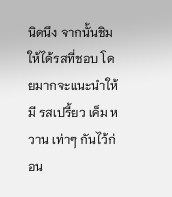นิดนึง จากนั้นชิมให้ได้รสที่ชอบ โดยมากจะแนะนำให้มี รสเปรี้ยว เค็ม หวาน เท่าๆ กันไว้ก่อน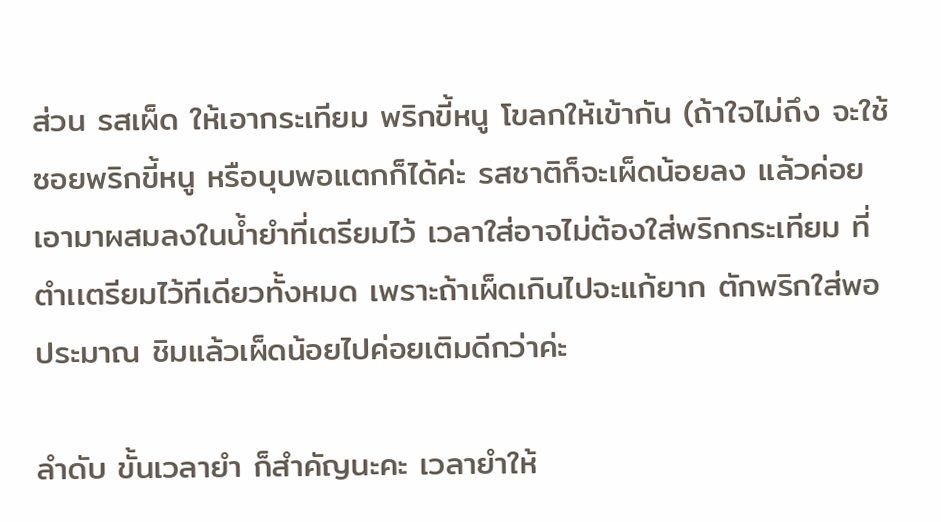ส่วน รสเผ็ด ให้เอากระเทียม พริกขี้หนู โขลกให้เข้ากัน (ถ้าใจไม่ถึง จะใช้ซอยพริกขี้หนู หรือบุบพอแตกก็ได้ค่ะ รสชาติก็จะเผ็ดน้อยลง แล้วค่อยเอามาผสมลงในน้ำยำที่เตรียมไว้ เวลาใส่อาจไม่ต้องใส่พริกกระเทียม ที่ตำเเตรียมไว้ทีเดียวทั้งหมด เพราะถ้าเผ็ดเกินไปจะแก้ยาก ตักพริกใส่พอประมาณ ชิมแล้วเผ็ดน้อยไปค่อยเติมดีกว่าค่ะ

ลำดับ ขั้นเวลายำ ก็สำคัญนะคะ เวลายำให้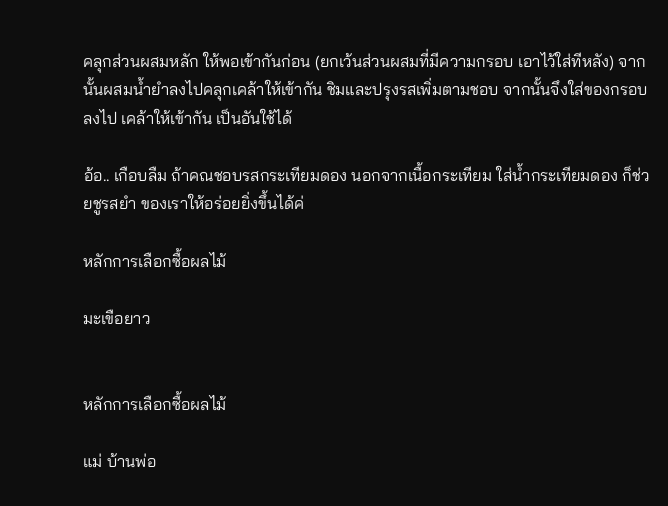คลุกส่วนผสมหลัก ให้พอเข้ากันก่อน (ยกเว้นส่วนผสมที่มีความกรอบ เอาไว้ใส่ทีหลัง) จากนั้นผสมน้ำยำลงไปคลุกเคล้าให้เข้ากัน ชิมและปรุงรสเพิ่มตามชอบ จากนั้นจึงใส่ของกรอบลงไป เคล้าให้เข้ากัน เป็นอันใช้ได้

อ้อ.. เกือบลืม ถ้าคณชอบรสกระเทียมดอง นอกจากเนื้อกระเทียม ใส่น้ำกระเทียมดอง ก็ช่วยชูรสยำ ของเราให้อร่อยยิ่งขึ้นได้ค่

หลักการเลือกซื้อผลไม้

มะเขือยาว


หลักการเลือกซื้อผลไม้

แม่ บ้านพ่อ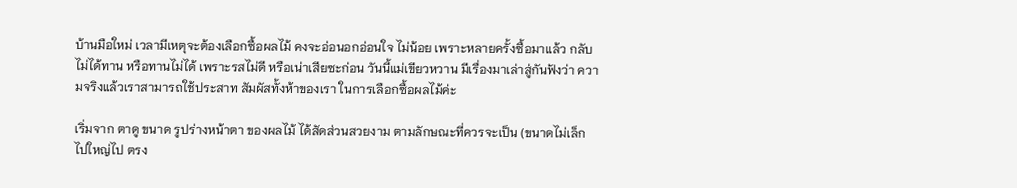บ้านมือใหม่ เวลามีเหตุจะต้องเลือกซื้อผลไม้ คงจะอ่อนอกอ่อนใจ ไม่น้อย เพราะหลายครั้งซื้อมาแล้ว กลับไม่ได้ทาน หรือทานไม่ได้ เพราะรสไม่ดี หรือเน่าเสียซะก่อน วันนี้แม่เขียวหวาน มีเรื่องมาเล่าสู่กันฟังว่า ความจริงแล้วเราสามารถใช้ประสาท สัมผัสทั้งห้าของเรา ในการเลือกซื้อผลไม้ค่ะ

เริ่มจาก ตาดู ขนาด รูปร่างหน้าตา ของผลไม้ ได้สัดส่วนสวยงาม ตามลักษณะที่ควรจะเป็น (ขนาดไม่เล็กไปใหญ่ไป ตรง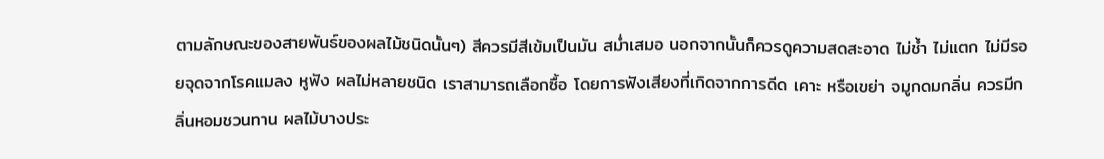ตามลักษณะของสายพันธ์ของผลไม้ชนิดนั้นๆ) สีควรมีสีเข้มเป็นมัน สม่ำเสมอ นอกจากนั้นก็ควรดูความสดสะอาด ไม่ช้ำ ไม่แตก ไม่มีรอยจุดจากโรคแมลง หูฟัง ผลไม่หลายชนิด เราสามารถเลือกซื้อ โดยการฟังเสียงที่เกิดจากการดีด เคาะ หรือเขย่า จมูกดมกลิ่น ควรมีกลิ่นหอมชวนทาน ผลไม้บางประ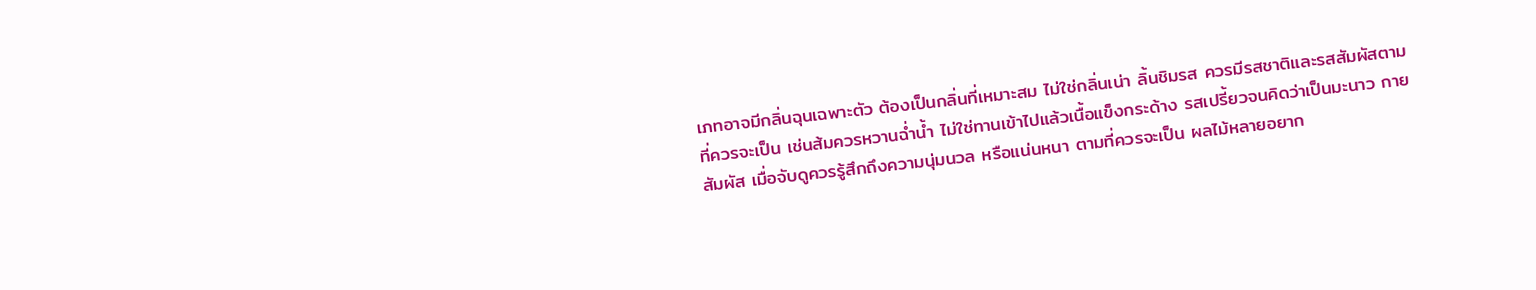เภทอาจมีกลิ่นฉุนเฉพาะตัว ต้องเป็นกลิ่นที่เหมาะสม ไม่ใช่กลิ่นเน่า ลิ้นชิมรส ควรมีรสชาติและรสสัมผัสตามที่ควรจะเป็น เช่นส้มควรหวานฉ่ำน้ำ ไม่ใช่ทานเข้าไปแล้วเนื้อแข็งกระด้าง รสเปรี้ยวจนคิดว่าเป็นมะนาว กายสัมผัส เมื่อจับดูควรรู้สึกถึงความนุ่มนวล หรือแน่นหนา ตามที่ควรจะเป็น ผลไม้หลายอยาก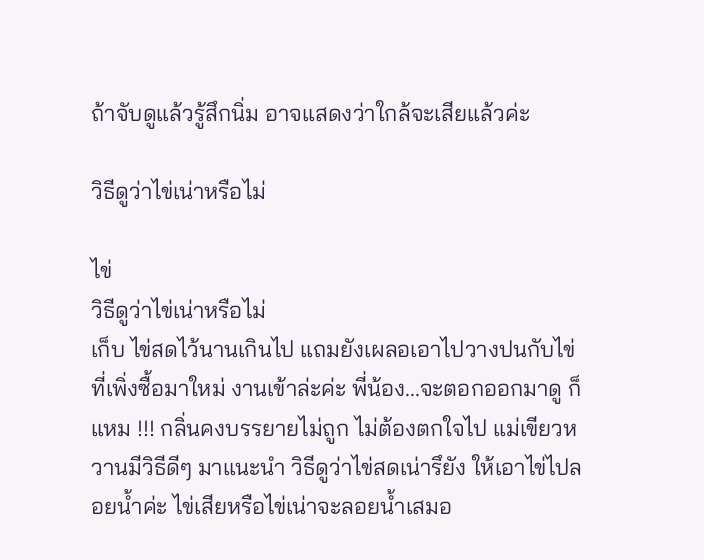ถ้าจับดูแล้วรู้สึกนิ่ม อาจแสดงว่าใกล้จะเสียแล้วค่ะ

วิธีดูว่าไข่เน่าหรือไม่

ไข่
วิธีดูว่าไข่เน่าหรือไม่
เก็บ ไข่สดไว้นานเกินไป แถมยังเผลอเอาไปวางปนกับไข่ ที่เพิ่งซื้อมาใหม่ งานเข้าล่ะค่ะ พี่น้อง...จะตอกออกมาดู ก็แหม !!! กลิ่นคงบรรยายไม่ถูก ไม่ต้องตกใจไป แม่เขียวหวานมีวิธีดีๆ มาแนะนำ วิธีดูว่าไข่สดเน่ารึยัง ให้เอาไข่ไปลอยน้ำค่ะ ไข่เสียหรือไข่เน่าจะลอยน้ำเสมอ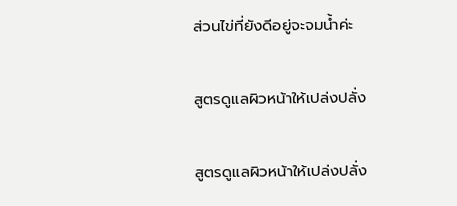ส่วนไข่ที่ยังดีอยู่จะจมน้ำค่ะ

สูตรดูแลผิวหน้าให้เปล่งปลั่ง

สูตรดูแลผิวหน้าให้เปล่งปลั่ง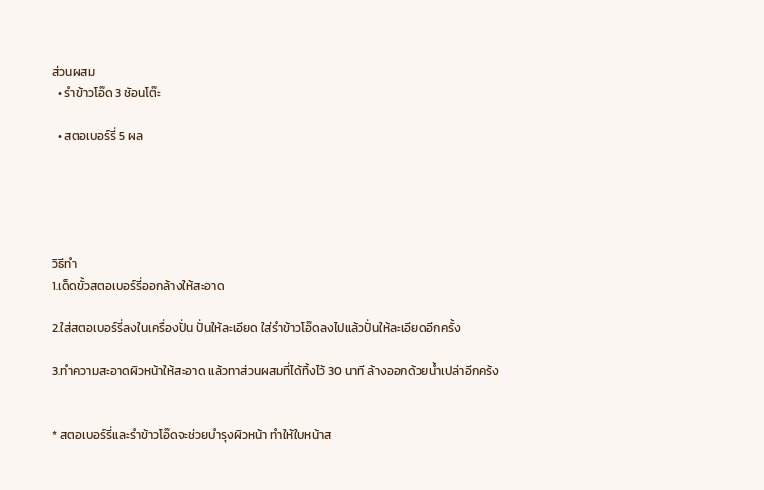ส่วนผสม
  • รำข้าวโอ๊ด 3 ชัอนโต๊ะ

  • สตอเบอร์รี่ 5 ผล





วิธีทำ
1.เด็ดขั้วสตอเบอร์รี่ออกล้างให้สะอาด

2.ใส่สตอเบอร์รี่ลงในเครื่องปั่น ปั่นให้ละเอียด ใส่รำข้าวโอ๊ดลงไปแล้วปั่นให้ละเอียดอีกครั้ง

3.ทำความสะอาดผิวหน้าให้สะอาด แล้วทาส่วนผสมที่ได้ทิ้งไว้ 30 นาที ล้างออกด้วยน้ำเปล่าอีกคร้ง


* สตอเบอร์รี่และรำข้าวโอ๊ดจะช่วยบำรุงผิวหน้า ทำให้ใบหน้าส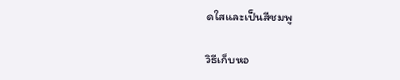ดใสและเป็นสีชมพู

วิธีเก็บหอ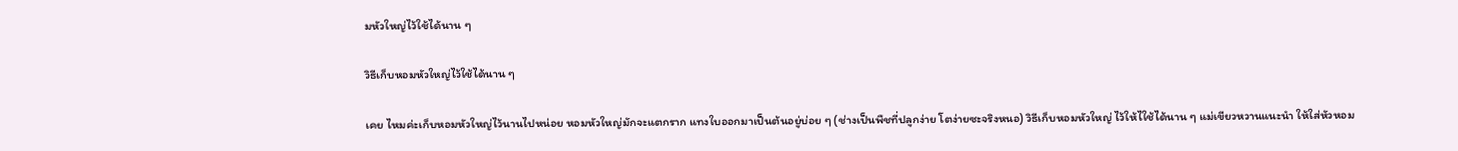มหัวใหญ่ไว้ใช้ได้นาน ๆ

วิธีเก็บหอมหัวใหญ่ไว้ใช้ได้นาน ๆ

เคย ไหมค่ะเก็บหอมหัวใหญ่ไว้นานไปหน่อย หอมหัวใหญ่มักจะแตกราก แทงใบออกมาเป็นต้นอยู่บ่อย ๆ (ช่างเป็นพืชที่ปลูกง่าย โตง่ายซะจริงหนอ) วิธีเก็บหอมหัวใหญ่ ไว้ให้ไใช้ได้นาน ๆ แม่เขียวหวานแนะนำ ให้ใส่หัวหอม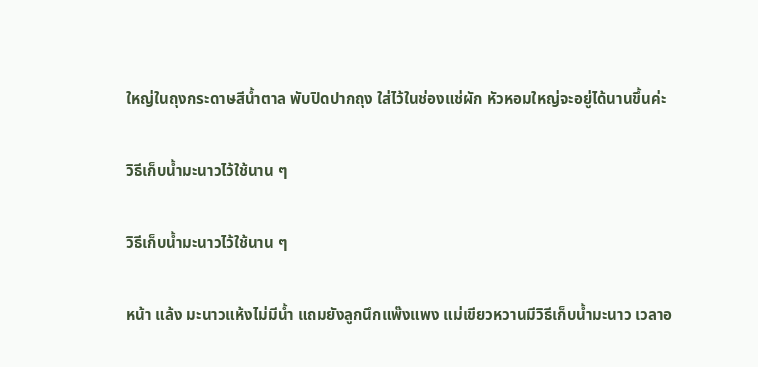ใหญ่ในถุงกระดาษสีน้ำตาล พับปิดปากถุง ใส่ไว้ในช่องแช่ผัก หัวหอมใหญ่จะอยู่ได้นานขึ้นค่ะ

วิธีเก็บน้ำมะนาวไว้ใช้นาน ๆ

วิธีเก็บน้ำมะนาวไว้ใช้นาน ๆ

หน้า แล้ง มะนาวแห้งไม่มีน้ำ แถมยังลูกนึกแพ๊งแพง แม่เขียวหวานมีวิธีเก็บน้ำมะนาว เวลาอ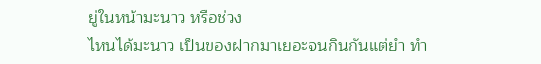ยู่ในหน้ามะนาว หรือช่วง
ไหนได้มะนาว เป็นของฝากมาเยอะจนกินกันแต่ยำ ทำ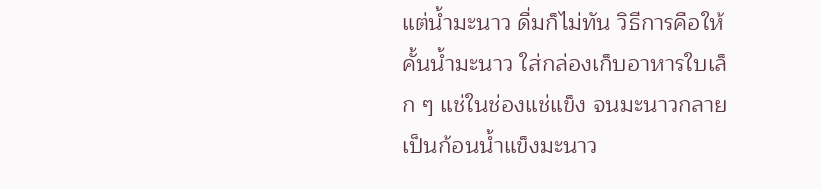แต่น้ำมะนาว ดื่มก็ไม่ทัน วิธีการคือให้คั้นน้ำมะนาว ใส่กล่องเก็บอาหารใบเล็ก ๆ แช่ในช่องแช่แข็ง จนมะนาวกลายเป็นก้อนน้ำแข็งมะนาว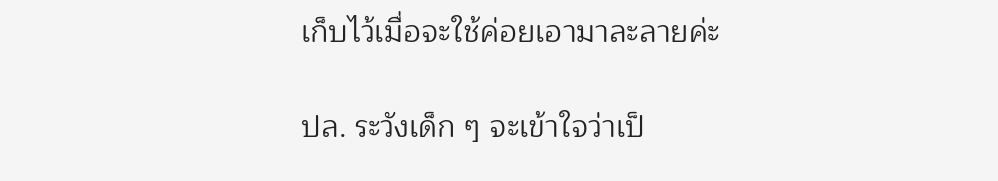เก็บไว้เมื่อจะใช้ค่อยเอามาละลายค่ะ

ปล. ระวังเด็ก ๆ จะเข้าใจว่าเป็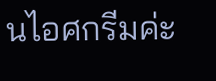นไอศกรีมค่ะ